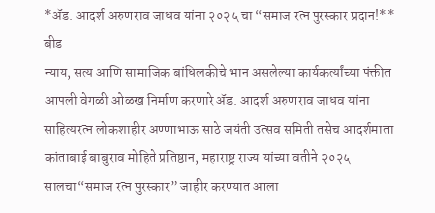*ॲड. आदर्श अरुणराव जाधव यांना २०२५ चा “समाज रत्न पुरस्कार प्रदान!**
बीड
न्याय, सत्य आणि सामाजिक बांधिलकीचे भान असलेल्या कार्यकर्त्यांच्या पंक्तीत आपली वेगळी ओळख निर्माण करणारे ॲड. आदर्श अरुणराव जाधव यांना साहित्यरत्न लोकशाहीर अण्णाभाऊ साठे जयंती उत्सव समिती तसेच आदर्शमाता कांताबाई बाबुराव मोहिते प्रतिष्ठान, महाराष्ट्र राज्य यांच्या वतीने २०२५ सालचा“समाज रत्न पुरस्कार” जाहीर करण्यात आला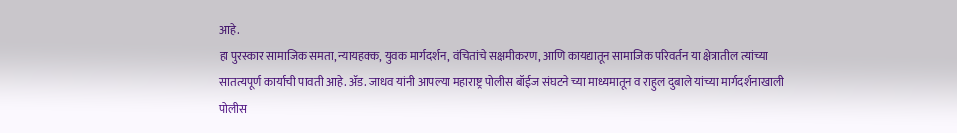आहे.
हा पुरस्कार सामाजिक समता, न्यायहक्क, युवक मार्गदर्शन, वंचितांचे सक्षमीकरण, आणि कायद्यातून सामाजिक परिवर्तन या क्षेत्रातील त्यांच्या सातत्यपूर्ण कार्याची पावती आहे. ॲड. जाधव यांनी आपल्या महाराष्ट्र पोलीस बॉईज संघटने च्या माध्यमातून व राहुल दुबाले यांच्या मार्गदर्शनाखाली पोलीस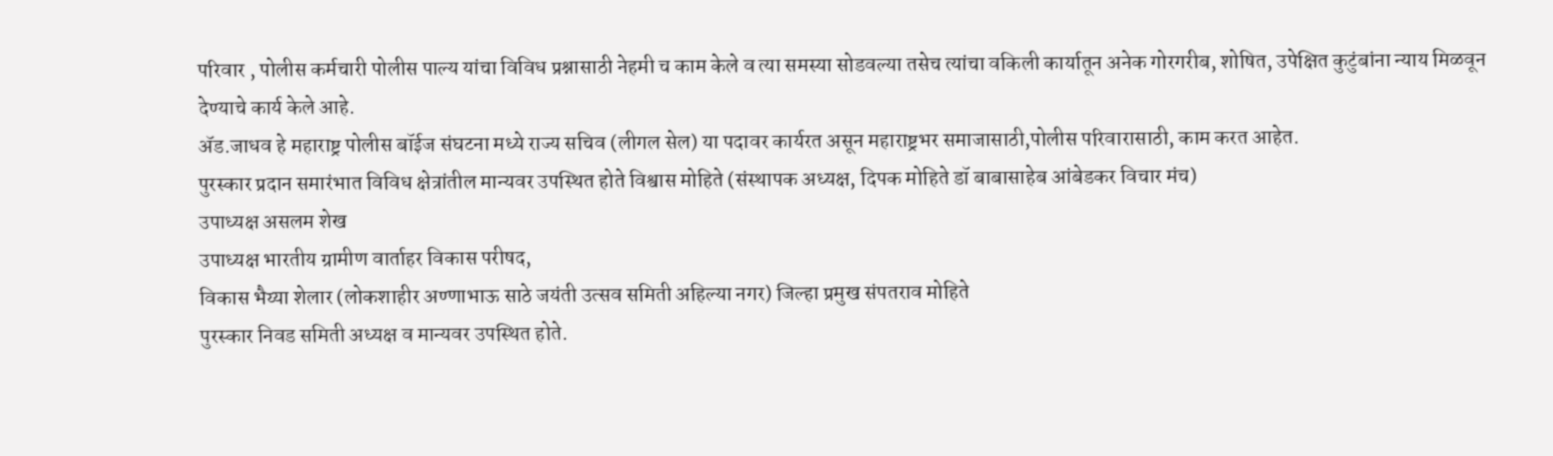परिवार , पोलीस कर्मचारी पोलीस पाल्य यांचा विविध प्रश्नासाठी नेहमी च काम केले व त्या समस्या सोडवल्या तसेच त्यांचा वकिली कार्यातून अनेक गोरगरीब, शोषित, उपेक्षित कुटुंबांना न्याय मिळवून देण्याचे कार्य केले आहे.
ॲड.जाधव हे महाराष्ट्र पोलीस बॉईज संघटना मध्ये राज्य सचिव (लीगल सेल) या पदावर कार्यरत असून महाराष्ट्रभर समाजासाठी,पोलीस परिवारासाठी, काम करत आहेत.
पुरस्कार प्रदान समारंभात विविध क्षेत्रांतील मान्यवर उपस्थित होते विश्वास मोहिते (संस्थापक अध्यक्ष, दिपक मोहिते डॉ बाबासाहेब आंबेडकर विचार मंच)
उपाध्यक्ष असलम शेख
उपाध्यक्ष भारतीय ग्रामीण वार्ताहर विकास परीषद,
विकास भैय्या शेलार (लोकशाहीर अण्णाभाऊ साठे जयंती उत्सव समिती अहिल्या नगर) जिल्हा प्रमुख संपतराव मोहिते
पुरस्कार निवड समिती अध्यक्ष व मान्यवर उपस्थित होते.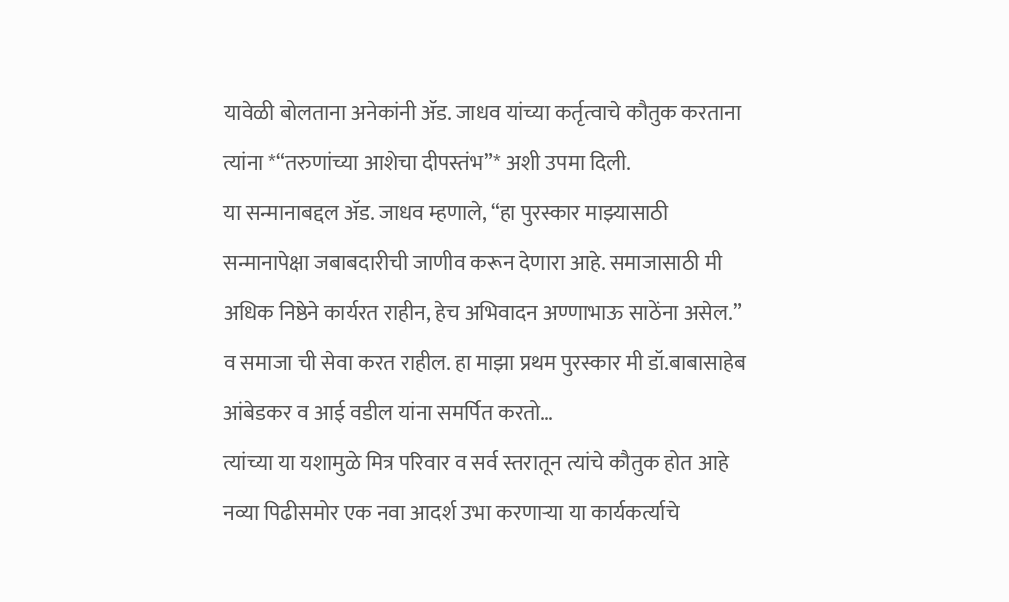यावेळी बोलताना अनेकांनी ॲड. जाधव यांच्या कर्तृत्वाचे कौतुक करताना त्यांना *“तरुणांच्या आशेचा दीपस्तंभ”* अशी उपमा दिली.
या सन्मानाबद्दल ॲड. जाधव म्हणाले, “हा पुरस्कार माझ्यासाठी सन्मानापेक्षा जबाबदारीची जाणीव करून देणारा आहे. समाजासाठी मी अधिक निष्ठेने कार्यरत राहीन, हेच अभिवादन अण्णाभाऊ साठेंना असेल.” व समाजा ची सेवा करत राहील. हा माझा प्रथम पुरस्कार मी डॉ.बाबासाहेब आंबेडकर व आई वडील यांना समर्पित करतो…
त्यांच्या या यशामुळे मित्र परिवार व सर्व स्तरातून त्यांचे कौतुक होत आहे नव्या पिढीसमोर एक नवा आदर्श उभा करणाऱ्या या कार्यकर्त्याचे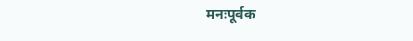मनःपूर्वक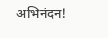अभिनंदन!